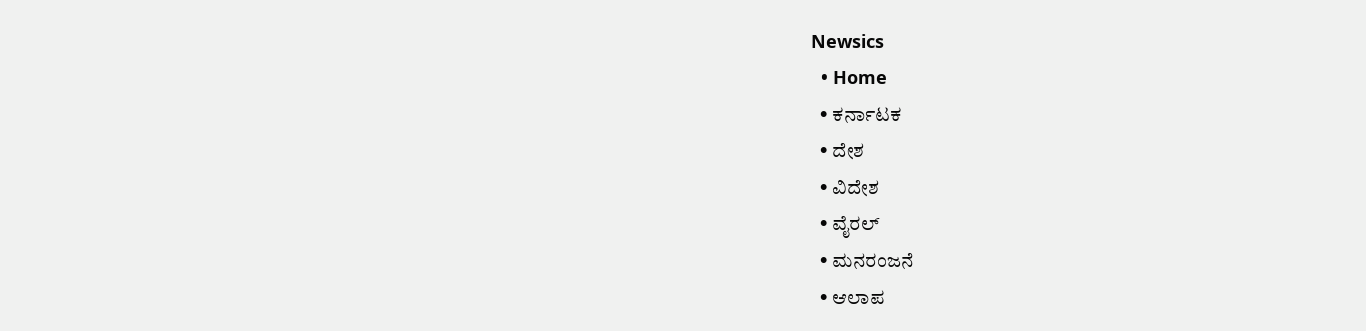Newsics
  • Home
  • ಕರ್ನಾಟಕ
  • ದೇಶ
  • ವಿದೇಶ
  • ವೈರಲ್
  • ಮನರಂಜನೆ
  • ಆಲಾಪ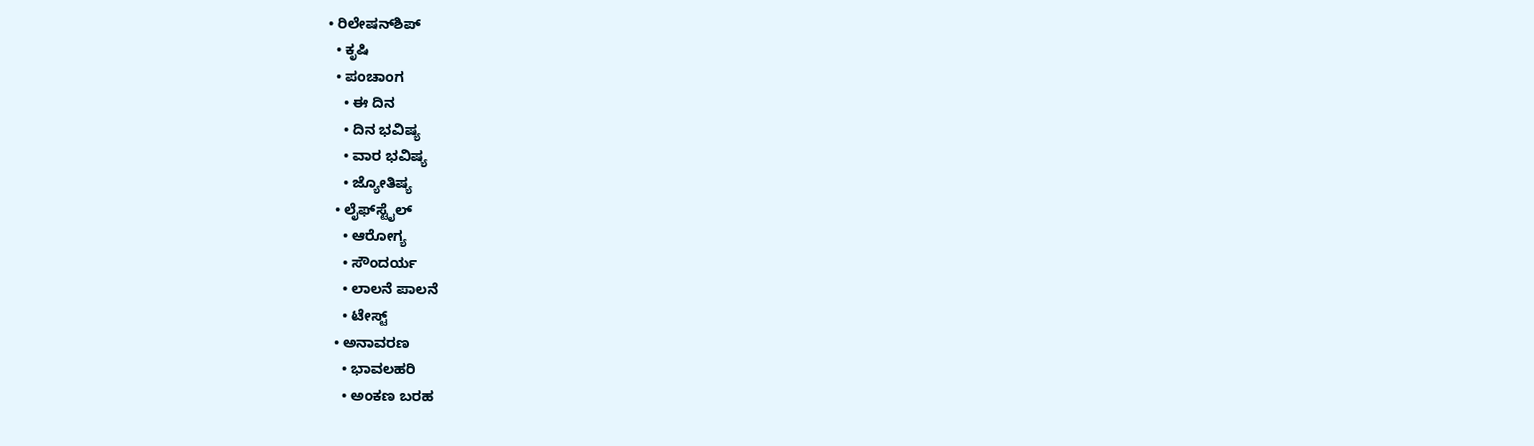• ರಿಲೇಷನ್‌ಶಿಪ್
  • ಕೃಷಿ
  • ಪಂಚಾಂಗ
    • ಈ ದಿನ
    • ದಿನ ಭವಿಷ್ಯ
    • ವಾರ ಭವಿಷ್ಯ
    • ಜ್ಯೋತಿಷ್ಯ
  • ಲೈಫ್‌ಸ್ಟೈಲ್
    • ಆರೋಗ್ಯ
    • ಸೌಂದರ್ಯ
    • ಲಾಲನೆ ಪಾಲನೆ
    • ಟೇಸ್ಟ್
  • ಅನಾವರಣ
    • ಭಾವಲಹರಿ
    • ಅಂಕಣ ಬರಹ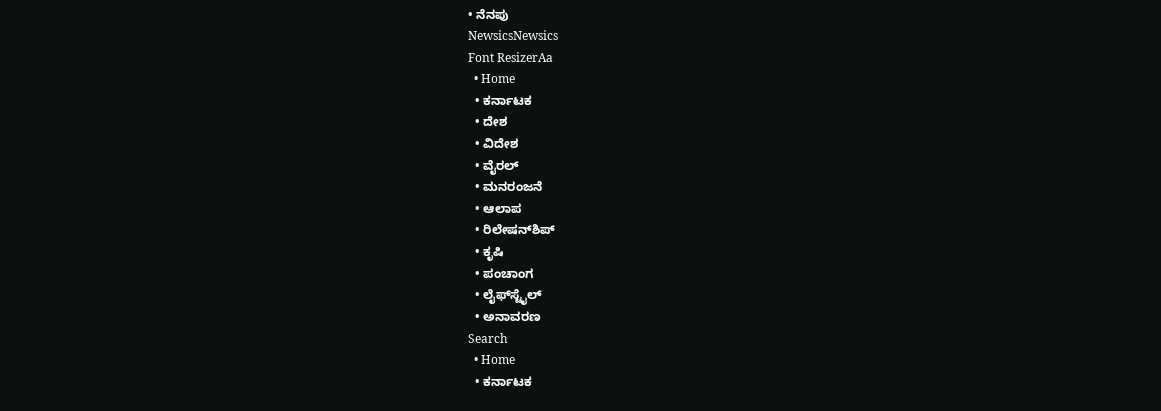• ನೆನಪು
NewsicsNewsics
Font ResizerAa
  • Home
  • ಕರ್ನಾಟಕ
  • ದೇಶ
  • ವಿದೇಶ
  • ವೈರಲ್
  • ಮನರಂಜನೆ
  • ಆಲಾಪ
  • ರಿಲೇಷನ್‌ಶಿಪ್
  • ಕೃಷಿ
  • ಪಂಚಾಂಗ
  • ಲೈಫ್‌ಸ್ಟೈಲ್
  • ಅನಾವರಣ
Search
  • Home
  • ಕರ್ನಾಟಕ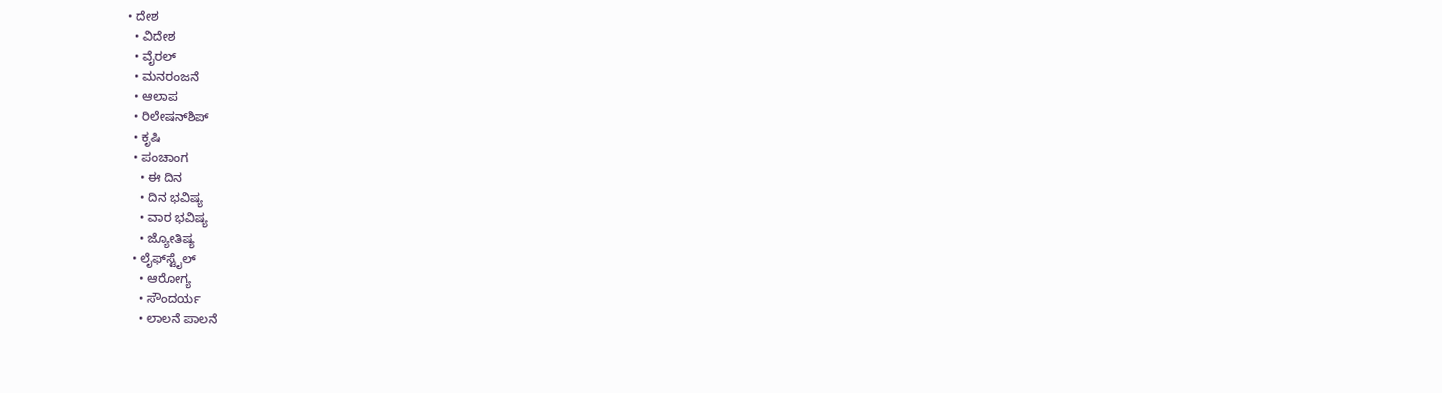• ದೇಶ
  • ವಿದೇಶ
  • ವೈರಲ್
  • ಮನರಂಜನೆ
  • ಆಲಾಪ
  • ರಿಲೇಷನ್‌ಶಿಪ್
  • ಕೃಷಿ
  • ಪಂಚಾಂಗ
    • ಈ ದಿನ
    • ದಿನ ಭವಿಷ್ಯ
    • ವಾರ ಭವಿಷ್ಯ
    • ಜ್ಯೋತಿಷ್ಯ
  • ಲೈಫ್‌ಸ್ಟೈಲ್
    • ಆರೋಗ್ಯ
    • ಸೌಂದರ್ಯ
    • ಲಾಲನೆ ಪಾಲನೆ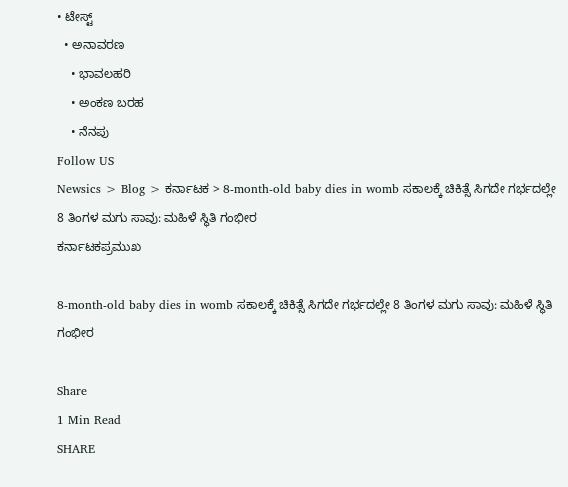• ಟೇಸ್ಟ್
  • ಅನಾವರಣ
    • ಭಾವಲಹರಿ
    • ಅಂಕಣ ಬರಹ
    • ನೆನಪು
Follow US
Newsics > Blog > ಕರ್ನಾಟಕ > 8-month-old baby dies in womb ಸಕಾಲಕ್ಕೆ ಚಿಕಿತ್ಸೆ ಸಿಗದೇ ಗರ್ಭದಲ್ಲೇ 8 ತಿಂಗಳ ಮಗು ಸಾವು: ಮಹಿಳೆ ಸ್ಥಿತಿ ಗಂಭೀರ
ಕರ್ನಾಟಕಪ್ರಮುಖ

8-month-old baby dies in womb ಸಕಾಲಕ್ಕೆ ಚಿಕಿತ್ಸೆ ಸಿಗದೇ ಗರ್ಭದಲ್ಲೇ 8 ತಿಂಗಳ ಮಗು ಸಾವು: ಮಹಿಳೆ ಸ್ಥಿತಿ ಗಂಭೀರ

Share
1 Min Read
SHARE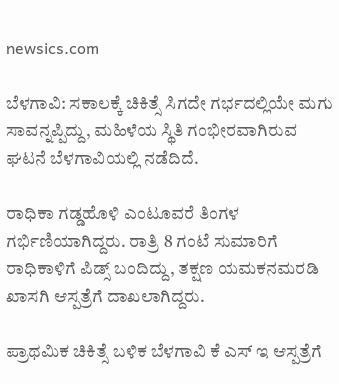newsics.com

ಬೆಳಗಾವಿ: ಸಕಾಲಕ್ಕೆ ಚಿಕಿತ್ಸೆ ಸಿಗದೇ ಗರ್ಭದಲ್ಲಿಯೇ ಮಗು ಸಾವನ್ನಪ್ಪಿದ್ದು, ಮಹಿಳೆಯ ಸ್ಥಿತಿ ಗಂಭೀರವಾಗಿರುವ ಘಟನೆ ಬೆಳಗಾವಿಯಲ್ಲಿ ನಡೆದಿದೆ.

ರಾಧಿಕಾ ಗಡ್ಡಹೊಳಿ ಎಂಟೂವರೆ ತಿಂಗಳ ಗರ್ಭಿಣಿಯಾಗಿದ್ದರು. ರಾತ್ರಿ 8 ಗಂಟೆ ಸುಮಾರಿಗೆ ರಾಧಿಕಾಳಿಗೆ ಪಿಡ್ಸ್ ಬಂದಿದ್ದು, ತಕ್ಷಣ ಯಮಕನಮರಡಿ ಖಾಸಗಿ ಆಸ್ಪತ್ರೆಗೆ ದಾಖಲಾಗಿದ್ದರು.

ಪ್ರಾಥಮಿಕ ಚಿಕಿತ್ಸೆ ಬಳಿಕ ಬೆಳಗಾವಿ ಕೆ ಎಸ್ ಇ ಆಸ್ಪತ್ರೆಗೆ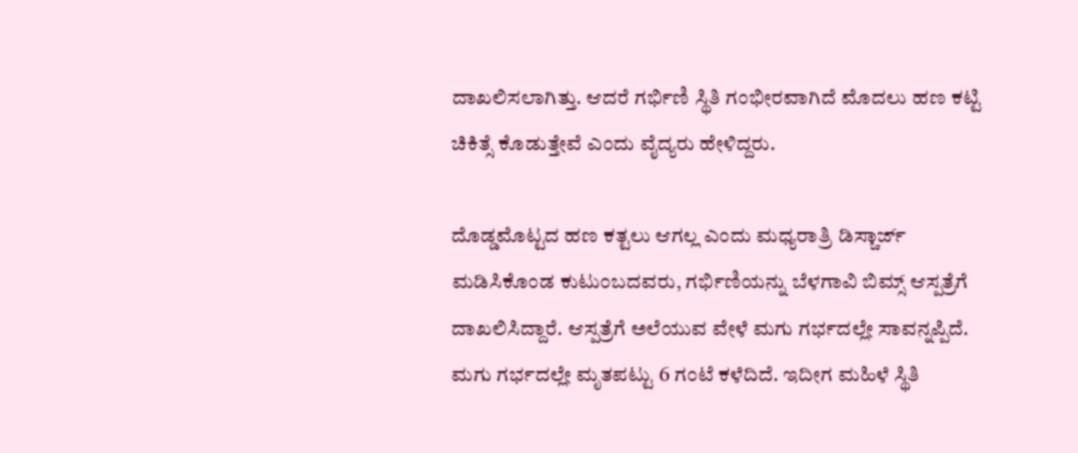ದಾಖಲಿಸಲಾಗಿತ್ತು. ಆದರೆ ಗರ್ಭಿಣಿ ಸ್ಥಿತಿ ಗಂಭೀರವಾಗಿದೆ ಮೊದಲು ಹಣ ಕಟ್ಟಿ ಚಿಕಿತ್ಸೆ ಕೊಡುತ್ತೇವೆ ಎಂದು ವೈದ್ಯರು ಹೇಳಿದ್ದರು.

ದೊಡ್ಡಮೊಟ್ಟದ ಹಣ ಕತ್ಟಲು ಆಗಲ್ಲ ಎಂದು ಮಧ್ಯರಾತ್ರಿ ಡಿಸ್ಚಾರ್ಜ್ ಮಡಿಸಿಕೊಂಡ ಕುಟುಂಬದವರು, ಗರ್ಭಿಣಿಯನ್ನು ಬೆಳಗಾವಿ ಬಿಮ್ಸ್ ಆಸ್ಪತ್ರೆಗೆ ದಾಖಲಿಸಿದ್ದಾರೆ. ಆಸ್ಪತ್ರೆಗೆ ಅಲೆಯುವ ವೇಳೆ ಮಗು ಗರ್ಭದಲ್ಲೇ ಸಾವನ್ನಪ್ಪಿದೆ. ಮಗು ಗರ್ಭದಲ್ಲೇ ಮೃತಪಟ್ಟು 6 ಗಂಟೆ ಕಳೆದಿದೆ. ಇದೀಗ ಮಹಿಳೆ ಸ್ಥಿತಿ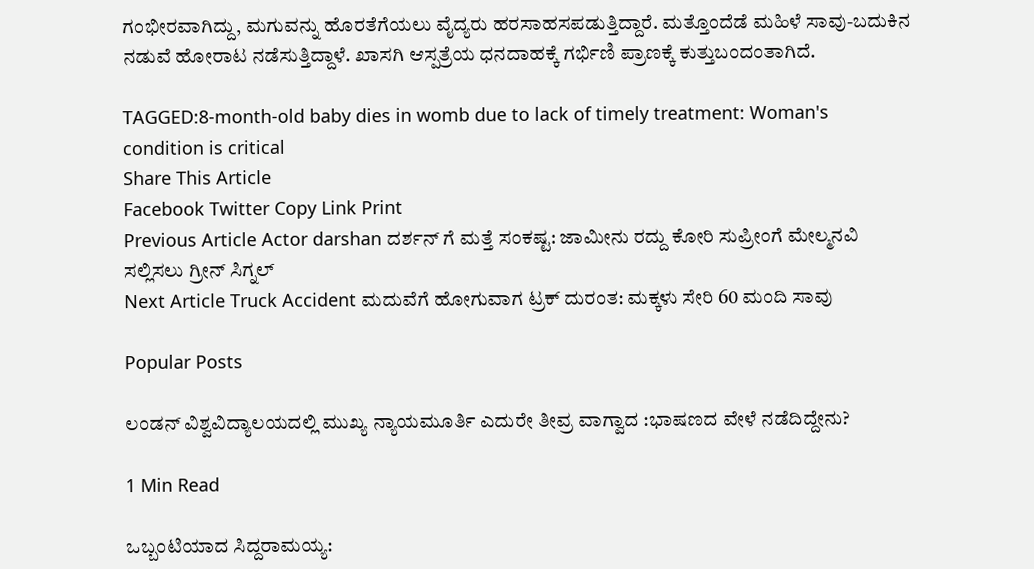ಗಂಭೀರವಾಗಿದ್ದು, ಮಗುವನ್ನು ಹೊರತೆಗೆಯಲು ವೈದ್ಯರು ಹರಸಾಹಸಪಡುತ್ತಿದ್ದಾರೆ. ಮತ್ತೊಂದೆಡೆ ಮಹಿಳೆ ಸಾವು-ಬದುಕಿನ ನಡುವೆ ಹೋರಾಟ ನಡೆಸುತ್ತಿದ್ದಾಳೆ. ಖಾಸಗಿ ಆಸ್ಪತ್ರೆಯ ಧನದಾಹಕ್ಕೆ ಗರ್ಭಿಣಿ ಪ್ರಾಣಕ್ಕೆ ಕುತ್ತುಬಂದಂತಾಗಿದೆ.

TAGGED:8-month-old baby dies in womb due to lack of timely treatment: Woman's condition is critical
Share This Article
Facebook Twitter Copy Link Print
Previous Article Actor darshan ದರ್ಶನ್ ಗೆ ಮತ್ತೆ ಸಂಕಷ್ಟ: ಜಾಮೀನು ರದ್ದು ಕೋರಿ ಸುಪ್ರೀಂಗೆ ಮೇಲ್ಮನವಿ ಸಲ್ಲಿಸಲು ಗ್ರೀನ್‌ ಸಿಗ್ನಲ್
Next Article Truck Accident ಮದುವೆಗೆ ಹೋಗುವಾಗ ಟ್ರಕ್ ದುರಂತ: ಮಕ್ಕಳು ಸೇರಿ 60 ಮಂದಿ ಸಾವು

Popular Posts

ಲಂಡನ್ ವಿಶ್ವವಿದ್ಯಾಲಯದಲ್ಲಿ ಮುಖ್ಯ ನ್ಯಾಯಮೂರ್ತಿ ಎದುರೇ ತೀವ್ರ ವಾಗ್ವಾದ :ಭಾಷಣದ ವೇಳೆ ನಡೆದಿದ್ದೇನು?

1 Min Read

ಒಬ್ಬಂಟಿಯಾದ ಸಿದ್ದರಾಮಯ್ಯ: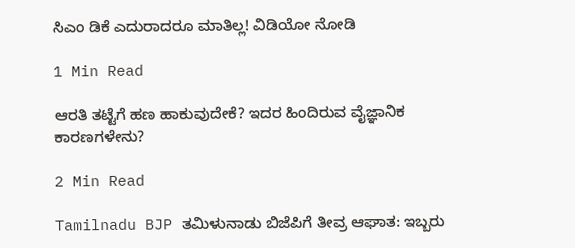ಸಿಎಂ ಡಿಕೆ ಎದುರಾದರೂ ಮಾತಿಲ್ಲ! ವಿಡಿಯೋ ನೋಡಿ

1 Min Read

ಆರತಿ ತಟ್ಟೆಗೆ ಹಣ ಹಾಕುವುದೇಕೆ? ಇದರ ಹಿಂದಿರುವ ವೈಜ್ಞಾನಿಕ ಕಾರಣಗಳೇನು?

2 Min Read

Tamilnadu BJP ತಮಿಳುನಾಡು ಬಿಜೆಪಿಗೆ ತೀವ್ರ ಆಘಾತ: ಇಬ್ಬರು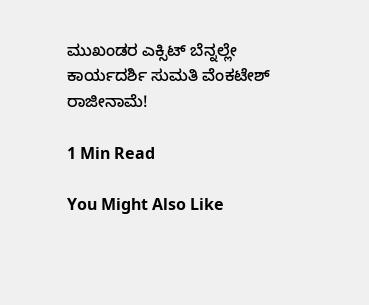ಮುಖಂಡರ ಎಕ್ಸಿಟ್ ಬೆನ್ನಲ್ಲೇ ಕಾರ್ಯದರ್ಶಿ ಸುಮತಿ ವೆಂಕಟೇಶ್ ರಾಜೀನಾಮೆ!

1 Min Read

You Might Also Like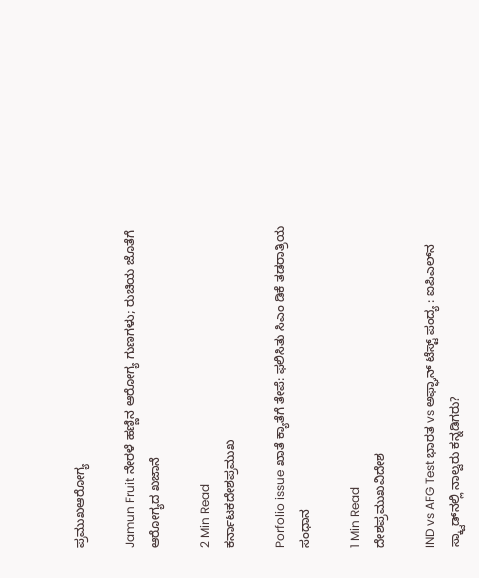ಪ್ರಮುಖಆರೋಗ್ಯ

Jamun Fruit ನೇರಳೆ ಹಣ್ಣಿನ ಆರೋಗ್ಯ ಗುಣಗಳು; ರುಚಿಯ ಜೊತೆಗೆ ಆರೋಗ್ಯದ ಖಜಾನೆ

2 Min Read
ಕರ್ನಾಟಕದೇಶಪ್ರಮುಖ

Porfolio issue ಖಾತೆ ಕ್ಯಾತೆಗೆ ತೇಪೆ: ಫಲಿಸಿತು ಸಿಎಂ ಡಿಕೆ ತಡರಾತ್ರಿಯ ಸಂಧಾನ

1 Min Read
ದೇಶಪ್ರಮುಖವಿದೇಶ

IND vs AFG Test ಭಾರತ vs ಅಫ್ಘಾನ್‌ ಟೆಸ್ಟ್‌ ಪಂದ್ಯ : ಐಪಿಎಲ್‌ನ ಸ್ಕ್ವಾಡ್‌ನಲ್ಲಿ ನಾಲ್ವರು ಕನ್ನಡಿಗರು?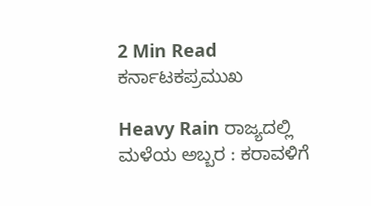2 Min Read
ಕರ್ನಾಟಕಪ್ರಮುಖ

Heavy Rain ರಾಜ್ಯದಲ್ಲಿ ಮಳೆಯ ಅಬ್ಬರ : ಕರಾವಳಿಗೆ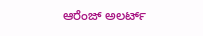ಆರೆಂಜ್ ಅಲರ್ಟ್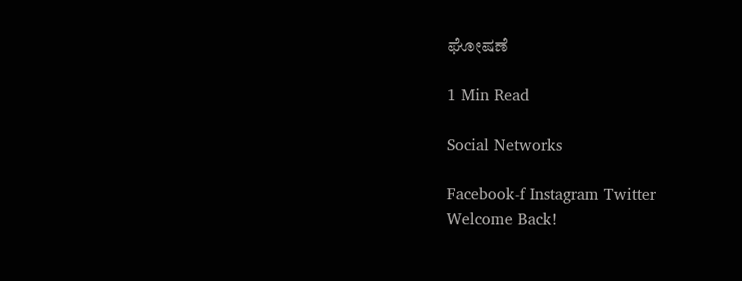ಘೋಷಣೆ

1 Min Read

Social Networks

Facebook-f Instagram Twitter
Welcome Back!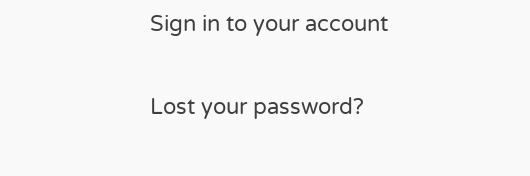Sign in to your account

Lost your password?